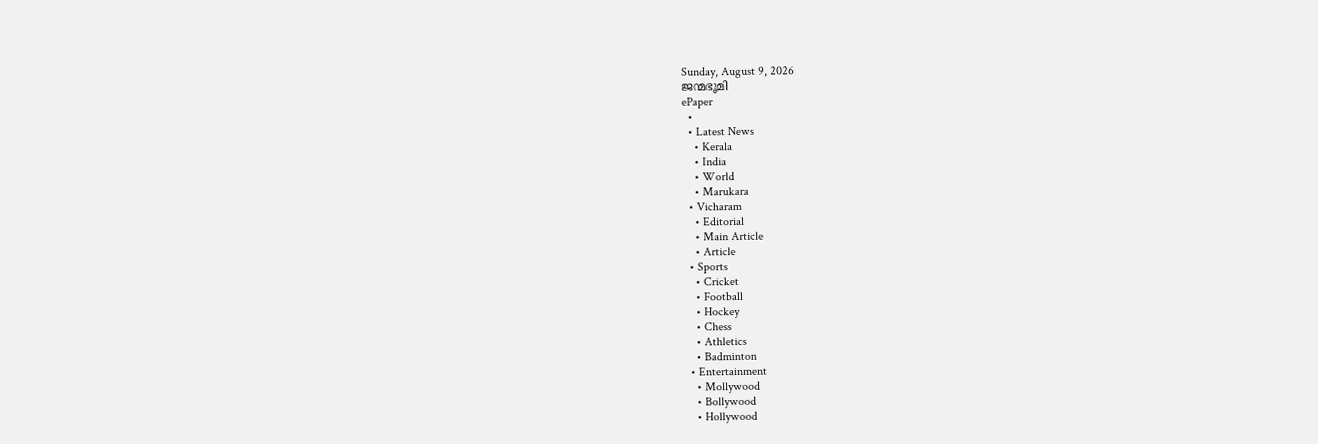Sunday, August 9, 2026
ജന്മഭൂമി
ePaper
  •
  • Latest News
    • Kerala
    • India
    • World
    • Marukara
  • Vicharam
    • Editorial
    • Main Article
    • Article
  • Sports
    • Cricket
    • Football
    • Hockey
    • Chess
    • Athletics
    • Badminton
  • Entertainment
    • Mollywood
    • Bollywood
    • Hollywood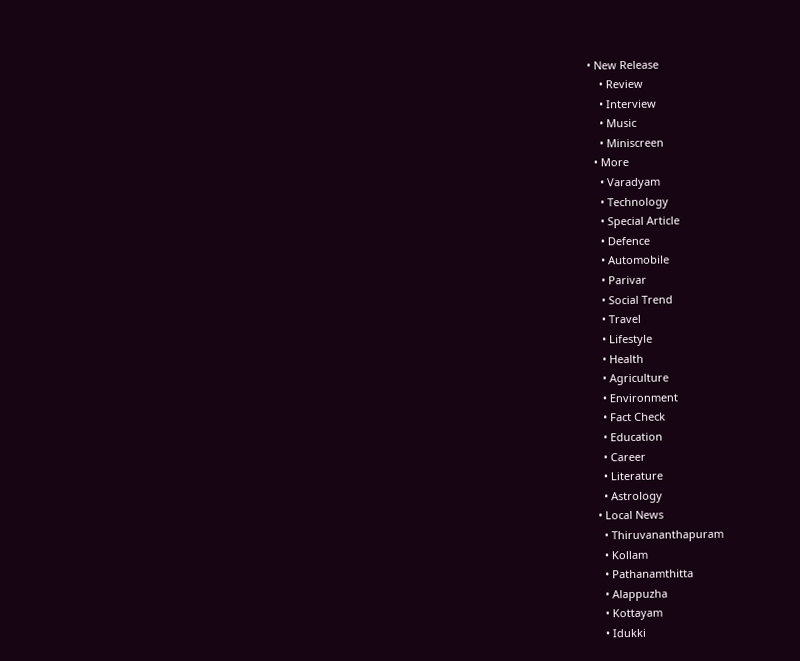• New Release
    • Review
    • Interview
    • Music
    • Miniscreen
  • More
    • Varadyam
    • Technology
    • Special Article
    • Defence
    • Automobile
    • Parivar
    • Social Trend
    • Travel
    • Lifestyle
    • Health
    • Agriculture
    • Environment
    • Fact Check
    • Education
    • Career
    • Literature
    • Astrology
  • Local News
    • Thiruvananthapuram
    • Kollam
    • Pathanamthitta
    • Alappuzha
    • Kottayam
    • Idukki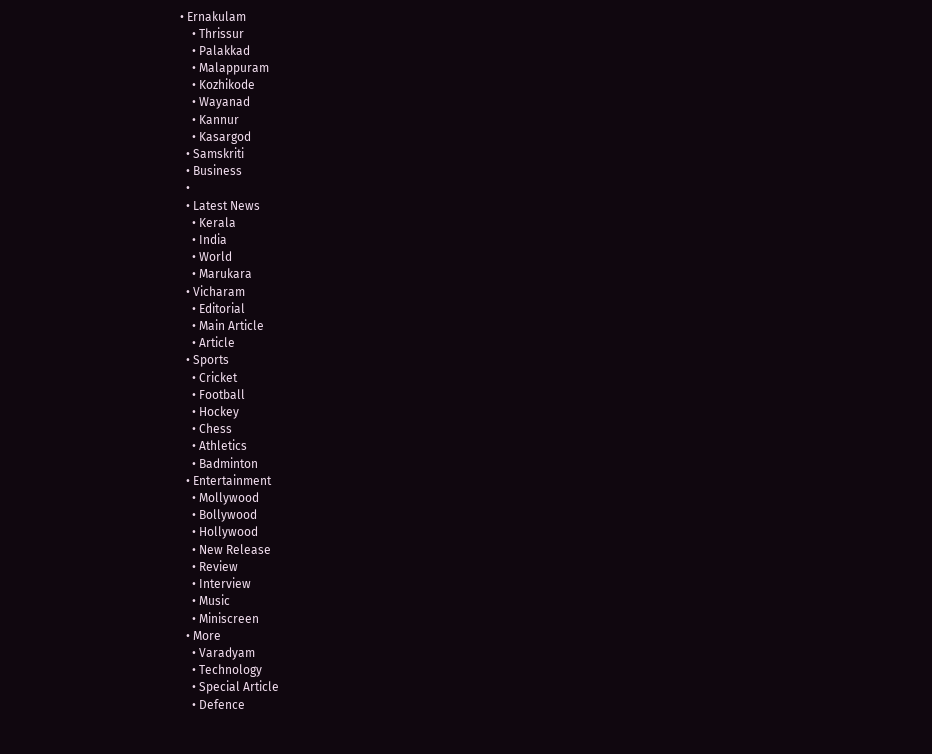• Ernakulam
    • Thrissur
    • Palakkad
    • Malappuram
    • Kozhikode
    • Wayanad
    • Kannur
    • Kasargod
  • Samskriti
  • Business
  •
  • Latest News
    • Kerala
    • India
    • World
    • Marukara
  • Vicharam
    • Editorial
    • Main Article
    • Article
  • Sports
    • Cricket
    • Football
    • Hockey
    • Chess
    • Athletics
    • Badminton
  • Entertainment
    • Mollywood
    • Bollywood
    • Hollywood
    • New Release
    • Review
    • Interview
    • Music
    • Miniscreen
  • More
    • Varadyam
    • Technology
    • Special Article
    • Defence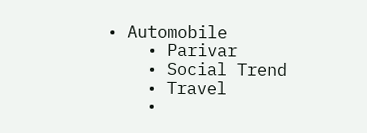• Automobile
    • Parivar
    • Social Trend
    • Travel
    •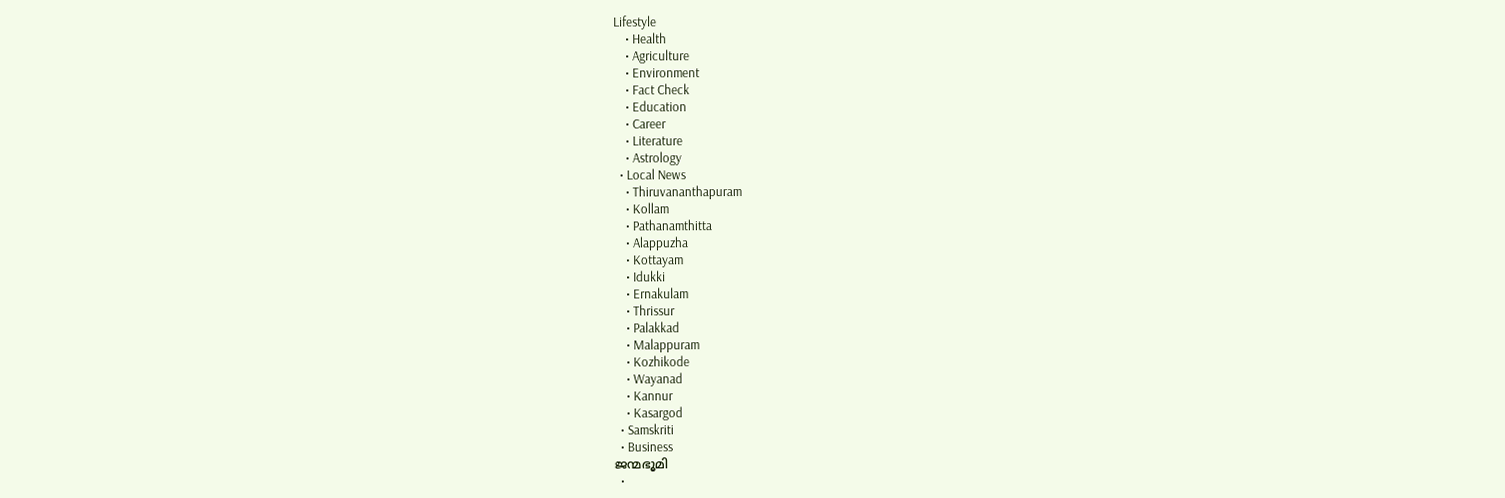Lifestyle
    • Health
    • Agriculture
    • Environment
    • Fact Check
    • Education
    • Career
    • Literature
    • Astrology
  • Local News
    • Thiruvananthapuram
    • Kollam
    • Pathanamthitta
    • Alappuzha
    • Kottayam
    • Idukki
    • Ernakulam
    • Thrissur
    • Palakkad
    • Malappuram
    • Kozhikode
    • Wayanad
    • Kannur
    • Kasargod
  • Samskriti
  • Business
ജന്മഭൂമി
  •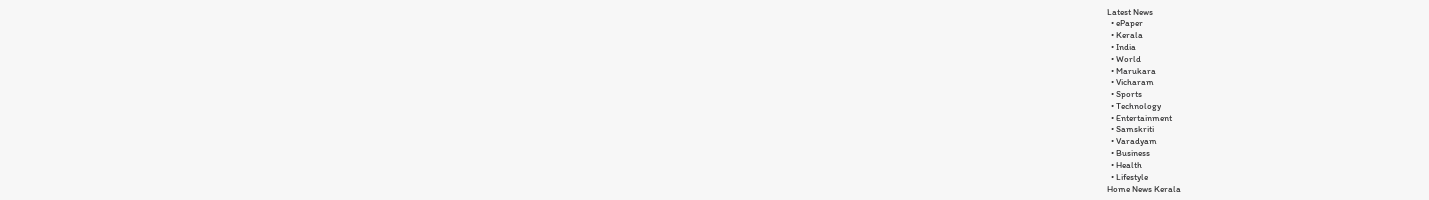Latest News
  • ePaper
  • Kerala
  • India
  • World
  • Marukara
  • Vicharam
  • Sports
  • Technology
  • Entertainment
  • Samskriti
  • Varadyam
  • Business
  • Health
  • Lifestyle
Home News Kerala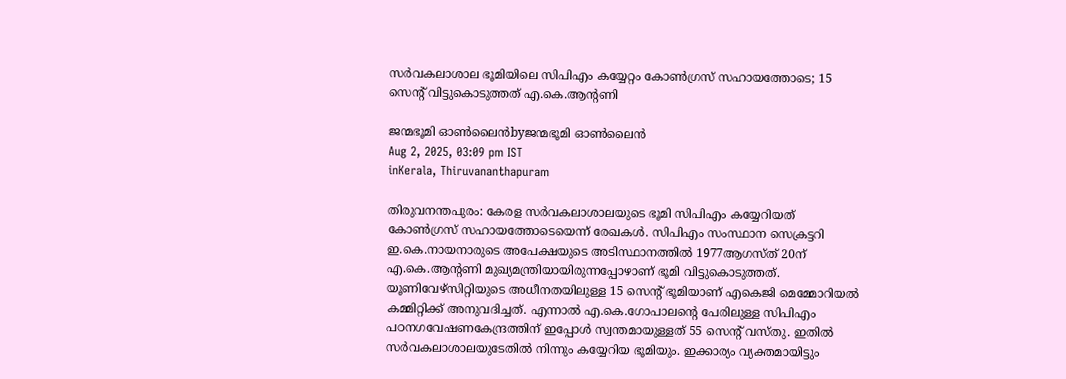സര്‍വകലാശാല ഭൂമിയിലെ സിപിഎം കയ്യേറ്റം കോണ്‍ഗ്രസ് സഹായത്തോടെ; 15 സെന്റ് വിട്ടുകൊടുത്തത് എ.കെ.ആന്റണി

ജന്മഭൂമി ഓണ്‍ലൈന്‍byജന്മഭൂമി ഓണ്‍ലൈന്‍
Aug 2, 2025, 03:09 pm IST
inKerala, Thiruvananthapuram

തിരുവനന്തപുരം: കേരള സര്‍വകലാശാലയുടെ ഭൂമി സിപിഎം കയ്യേറിയത് കോണ്‍ഗ്രസ് സഹായത്തോടെയെന്ന് രേഖകള്‍. സിപിഎം സംസ്ഥാന സെക്രട്ടറി ഇ.കെ.നായനാരുടെ അപേക്ഷയുടെ അടിസ്ഥാനത്തില്‍ 1977ആഗസ്ത് 20ന് എ.കെ.ആന്റണി മുഖ്യമന്ത്രിയായിരുന്നപ്പോഴാണ് ഭൂമി വിട്ടുകൊടുത്തത്. യൂണിവേഴ്‌സിറ്റിയുടെ അധീനതയിലുള്ള 15 സെന്റ് ഭൂമിയാണ് എകെജി മെമ്മോറിയല്‍ കമ്മിറ്റിക്ക് അനുവദിച്ചത്. എന്നാല്‍ എ.കെ.ഗോപാലന്റെ പേരിലുള്ള സിപിഎം പഠനഗവേഷണകേന്ദ്രത്തിന് ഇപ്പോള്‍ സ്വന്തമായുള്ളത് 55 സെന്റ് വസ്തു. ഇതില്‍ സര്‍വകലാശാലയുടേതില്‍ നിന്നും കയ്യേറിയ ഭൂമിയും. ഇക്കാര്യം വ്യക്തമായിട്ടും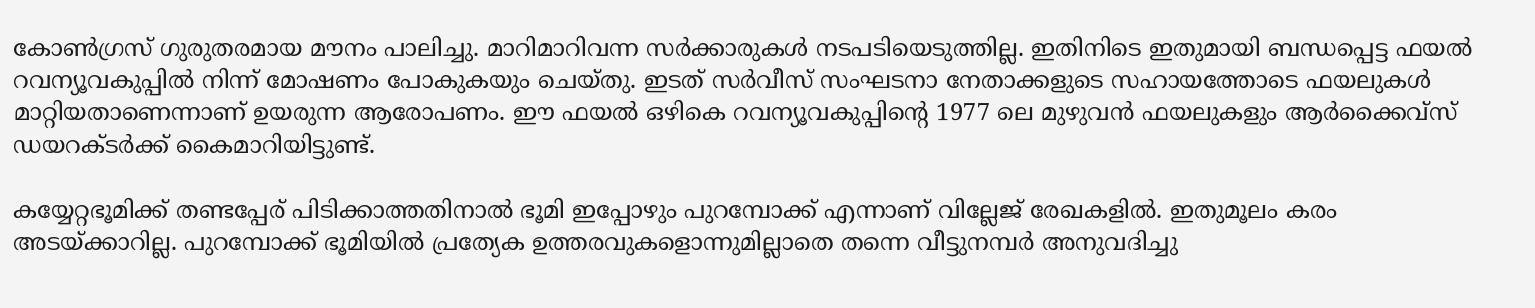കോണ്‍ഗ്രസ് ഗുരുതരമായ മൗനം പാലിച്ചു. മാറിമാറിവന്ന സര്‍ക്കാരുകള്‍ നടപടിയെടുത്തില്ല. ഇതിനിടെ ഇതുമായി ബന്ധപ്പെട്ട ഫയല്‍ റവന്യൂവകുപ്പില്‍ നിന്ന് മോഷണം പോകുകയും ചെയ്തു. ഇടത് സര്‍വീസ് സംഘടനാ നേതാക്കളുടെ സഹായത്തോടെ ഫയലുകള്‍ മാറ്റിയതാണെന്നാണ് ഉയരുന്ന ആരോപണം. ഈ ഫയല്‍ ഒഴികെ റവന്യൂവകുപ്പിന്റെ 1977 ലെ മുഴുവന്‍ ഫയലുകളും ആര്‍ക്കൈവ്‌സ് ഡയറക്ടര്‍ക്ക് കൈമാറിയിട്ടുണ്ട്.

കയ്യേറ്റഭൂമിക്ക് തണ്ടപ്പേര് പിടിക്കാത്തതിനാല്‍ ഭൂമി ഇപ്പോഴും പുറമ്പോക്ക് എന്നാണ് വില്ലേജ് രേഖകളില്‍. ഇതുമൂലം കരം അടയ്‌ക്കാറില്ല. പുറമ്പോക്ക് ഭൂമിയില്‍ പ്രത്യേക ഉത്തരവുകളൊന്നുമില്ലാതെ തന്നെ വീട്ടുനമ്പര്‍ അനുവദിച്ചു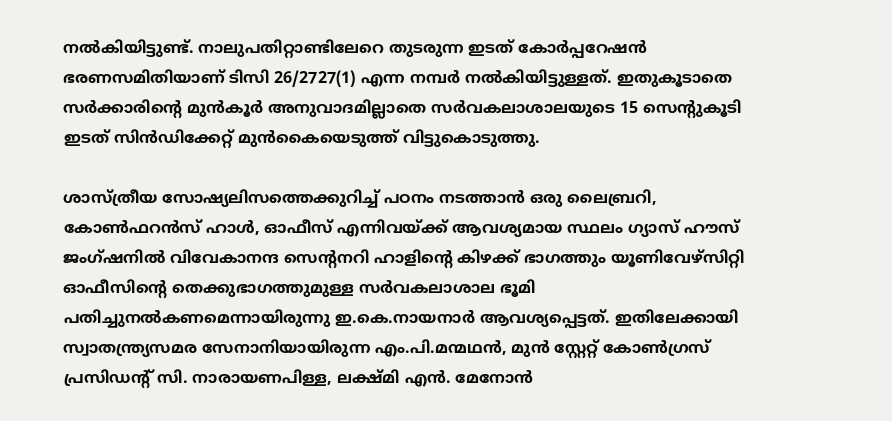നല്‍കിയിട്ടുണ്ട്. നാലുപതിറ്റാണ്ടിലേറെ തുടരുന്ന ഇടത് കോര്‍പ്പറേഷന്‍ ഭരണസമിതിയാണ് ടിസി 26/2727(1) എന്ന നമ്പര്‍ നല്‍കിയിട്ടുള്ളത്. ഇതുകൂടാതെ സര്‍ക്കാരിന്റെ മുന്‍കൂര്‍ അനുവാദമില്ലാതെ സര്‍വകലാശാലയുടെ 15 സെന്റുകൂടി ഇടത് സിന്‍ഡിക്കേറ്റ് മുന്‍കൈയെടുത്ത് വിട്ടുകൊടുത്തു.

ശാസ്ത്രീയ സോഷ്യലിസത്തെക്കുറിച്ച് പഠനം നടത്താന്‍ ഒരു ലൈബ്രറി, കോണ്‍ഫറന്‍സ് ഹാള്‍, ഓഫീസ് എന്നിവയ്‌ക്ക് ആവശ്യമായ സ്ഥലം ഗ്യാസ് ഹൗസ് ജംഗ്ഷനില്‍ വിവേകാനന്ദ സെന്റനറി ഹാളിന്റെ കിഴക്ക് ഭാഗത്തും യൂണിവേഴ്‌സിറ്റി ഓഫീസിന്റെ തെക്കുഭാഗത്തുമുള്ള സര്‍വകലാശാല ഭൂമി പതിച്ചുനല്‍കണമെന്നായിരുന്നു ഇ.കെ.നായനാര്‍ ആവശ്യപ്പെട്ടത്. ഇതിലേക്കായി സ്വാതന്ത്ര്യസമര സേനാനിയായിരുന്ന എം.പി.മന്മഥന്‍, മുന്‍ സ്റ്റേറ്റ് കോണ്‍ഗ്രസ് പ്രസിഡന്റ് സി. നാരായണപിള്ള, ലക്ഷ്മി എന്‍. മേനോന്‍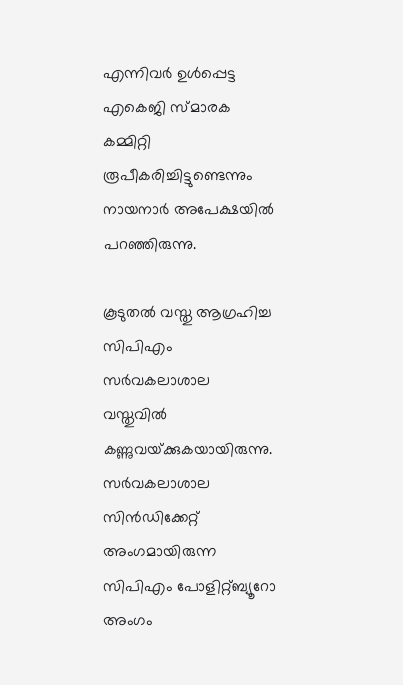എന്നിവര്‍ ഉള്‍പ്പെട്ട എകെജി സ്മാരക കമ്മിറ്റി രൂപീകരിച്ചിട്ടുണ്ടെന്നും നായനാര്‍ അപേക്ഷയില്‍ പറഞ്ഞിരുന്നു.

കൂടുതല്‍ വസ്തു ആഗ്രഹിച്ച സിപിഎം സര്‍വകലാശാല വസ്തുവില്‍ കണ്ണുവയ്‌ക്കുകയായിരുന്നു. സര്‍വകലാശാല സിന്‍ഡിക്കേറ്റ് അംഗമായിരുന്ന സിപിഎം പോളിറ്റ്ബ്യൂറോ അംഗം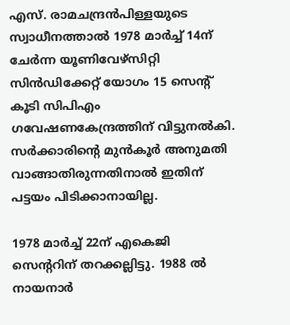എസ്. രാമചന്ദ്രന്‍പിള്ളയുടെ സ്വാധീനത്താല്‍ 1978 മാര്‍ച്ച് 14ന് ചേര്‍ന്ന യൂണിവേഴ്‌സിറ്റി സിന്‍ഡിക്കേറ്റ് യോഗം 15 സെന്റ് കൂടി സിപിഎം ഗവേഷണകേന്ദ്രത്തിന് വിട്ടുനല്‍കി. സര്‍ക്കാരിന്റെ മുന്‍കൂര്‍ അനുമതി വാങ്ങാതിരുന്നതിനാല്‍ ഇതിന് പട്ടയം പിടിക്കാനായില്ല.

1978 മാര്‍ച്ച് 22ന് എകെജി സെന്ററിന് തറക്കല്ലിട്ടു. 1988 ല്‍ നായനാര്‍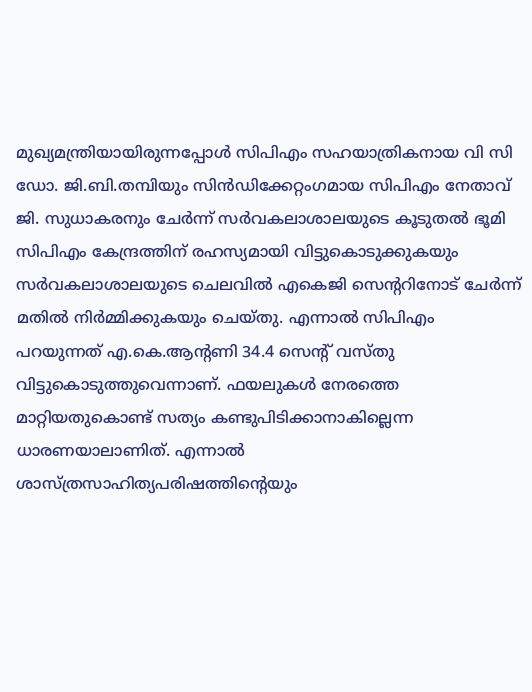മുഖ്യമന്ത്രിയായിരുന്നപ്പോള്‍ സിപിഎം സഹയാത്രികനായ വി സി ഡോ. ജി.ബി.തമ്പിയും സിന്‍ഡിക്കേറ്റംഗമായ സിപിഎം നേതാവ് ജി. സുധാകരനും ചേര്‍ന്ന് സര്‍വകലാശാലയുടെ കൂടുതല്‍ ഭൂമി സിപിഎം കേന്ദ്രത്തിന് രഹസ്യമായി വിട്ടുകൊടുക്കുകയും സര്‍വകലാശാലയുടെ ചെലവില്‍ എകെജി സെന്ററിനോട് ചേര്‍ന്ന് മതില്‍ നിര്‍മ്മിക്കുകയും ചെയ്തു. എന്നാല്‍ സിപിഎം പറയുന്നത് എ.കെ.ആന്റണി 34.4 സെന്റ് വസ്തു വിട്ടുകൊടുത്തുവെന്നാണ്. ഫയലുകള്‍ നേരത്തെ മാറ്റിയതുകൊണ്ട് സത്യം കണ്ടുപിടിക്കാനാകില്ലെന്ന ധാരണയാലാണിത്. എന്നാല്‍ ശാസ്ത്രസാഹിത്യപരിഷത്തിന്റെയും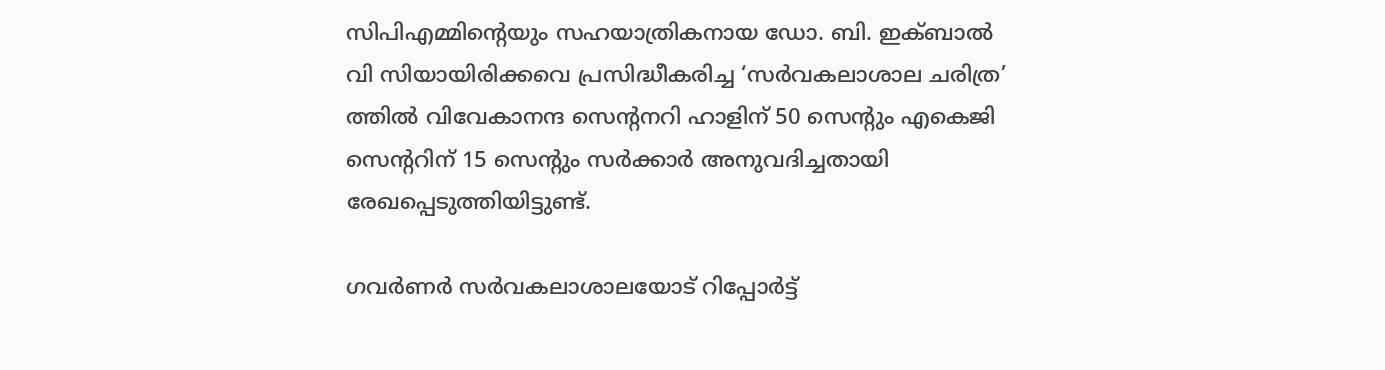സിപിഎമ്മിന്റെയും സഹയാത്രികനായ ഡോ. ബി. ഇക്ബാല്‍ വി സിയായിരിക്കവെ പ്രസിദ്ധീകരിച്ച ‘സര്‍വകലാശാല ചരിത്ര’ ത്തില്‍ വിവേകാനന്ദ സെന്റനറി ഹാളിന് 50 സെന്റും എകെജി സെന്ററിന് 15 സെന്റും സര്‍ക്കാര്‍ അനുവദിച്ചതായി രേഖപ്പെടുത്തിയിട്ടുണ്ട്.

ഗവര്‍ണര്‍ സര്‍വകലാശാലയോട് റിപ്പോര്‍ട്ട്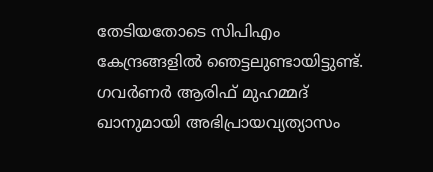തേടിയതോടെ സിപിഎം കേന്ദ്രങ്ങളില്‍ ഞെട്ടലുണ്ടായിട്ടുണ്ട്. ഗവര്‍ണര്‍ ആരിഫ് മുഹമ്മദ് ഖാനുമായി അഭിപ്രായവ്യത്യാസം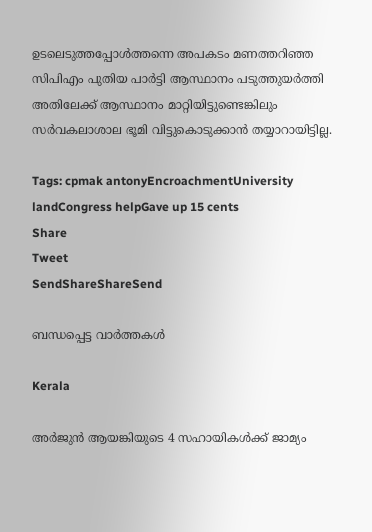ഉടലെടുത്തപ്പോള്‍ത്തന്നെ അപകടം മണത്തറിഞ്ഞ സിപിഎം പുതിയ പാര്‍ട്ടി ആസ്ഥാനം പടുത്തുയര്‍ത്തി അതിലേക്ക് ആസ്ഥാനം മാറ്റിയിട്ടുണ്ടെങ്കിലും സര്‍വകലാശാല ഭൂമി വിട്ടുകൊടുക്കാന്‍ തയ്യാറായിട്ടില്ല.

Tags: cpmak antonyEncroachmentUniversity landCongress helpGave up 15 cents
Share
Tweet
SendShareShareSend

ബന്ധപ്പെട്ട വാര്‍ത്തകള്‍

Kerala

അര്‍ജുന്‍ ആയങ്കിയുടെ 4 സഹായികള്‍ക്ക് ജാമ്യം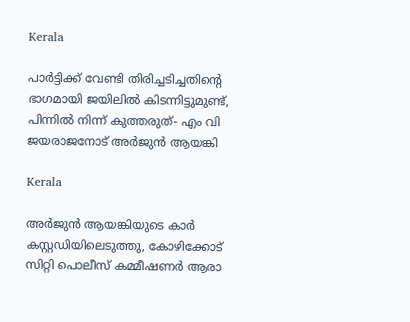Kerala

പാര്‍ട്ടിക്ക് വേണ്ടി തിരിച്ചടിച്ചതിന്റെ ഭാഗമായി ജയിലില്‍ കിടന്നിട്ടുമുണ്ട്, പിന്നില്‍ നിന്ന് കുത്തരുത്- എം വി ജയരാജനോട് അര്‍ജുന്‍ ആയങ്കി

Kerala

അര്‍ജുന്‍ ആയങ്കിയുടെ കാര്‍ കസ്റ്റഡിയിലെടുത്തു, കോഴിക്കോട് സിറ്റി പൊലീസ് കമ്മീഷണര്‍ ആരാ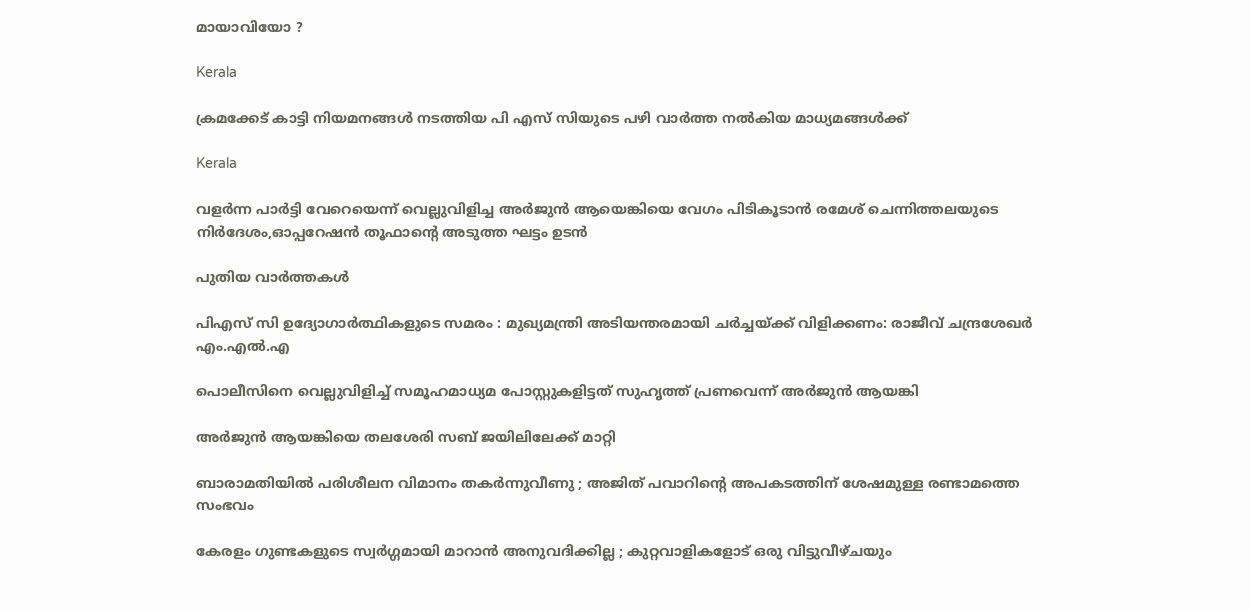മായാവിയോ ?

Kerala

ക്രമക്കേട് കാട്ടി നിയമനങ്ങള്‍ നടത്തിയ പി എസ് സിയുടെ പഴി വാര്‍ത്ത നല്‍കിയ മാധ്യമങ്ങള്‍ക്ക്

Kerala

വളര്‍ന്ന പാര്‍ട്ടി വേറെയെന്ന് വെല്ലുവിളിച്ച അര്‍ജുന്‍ ആയെങ്കിയെ വേഗം പിടികൂടാന്‍ രമേശ് ചെന്നിത്തലയുടെ നിര്‍ദേശം,ഓപ്പറേഷന്‍ തൂഫാന്റെ അടുത്ത ഘട്ടം ഉടന്‍

പുതിയ വാര്‍ത്തകള്‍

പിഎസ് സി ഉദ്യോഗാർത്ഥികളുടെ സമരം : മുഖ്യമന്ത്രി അടിയന്തരമായി ചർച്ചയ്‌ക്ക് വിളിക്കണം: രാജീവ് ചന്ദ്രശേഖർ എം.എൽ.എ

പൊലീസിനെ വെല്ലുവിളിച്ച് സമൂഹമാധ്യമ പോസ്റ്റുകളിട്ടത് സുഹൃത്ത് പ്രണവെന്ന് അര്‍ജുന്‍ ആയങ്കി

അര്‍ജുന്‍ ആയങ്കിയെ തലശേരി സബ് ജയിലിലേക്ക് മാറ്റി

ബാരാമതിയിൽ പരിശീലന വിമാനം തകർന്നുവീണു ; അജിത് പവാറിന്റെ അപകടത്തിന് ശേഷമുള്ള രണ്ടാമത്തെ സംഭവം

കേരളം ഗുണ്ടകളുടെ സ്വർഗ്ഗമായി മാറാൻ അനുവദിക്കില്ല ; കുറ്റവാളികളോട് ഒരു വിട്ടുവീഴ്ചയും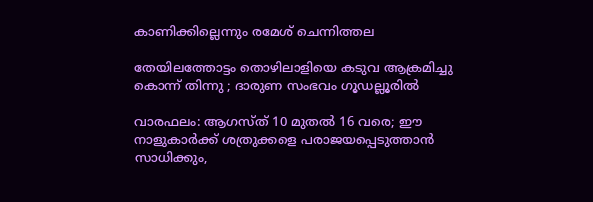കാണിക്കില്ലെന്നും രമേശ് ചെന്നിത്തല

തേയിലത്തോട്ടം തൊഴിലാളിയെ കടുവ ആക്രമിച്ചു കൊന്ന് തിന്നു ; ദാരുണ സംഭവം ഗൂഡല്ലൂരില്‍

വാരഫലം: ആഗസ്ത് 10 മുതല്‍ 16 വരെ; ഈ നാളുകാര്‍ക്ക് ശത്രുക്കളെ പരാജയപ്പെടുത്താന്‍ സാധിക്കും,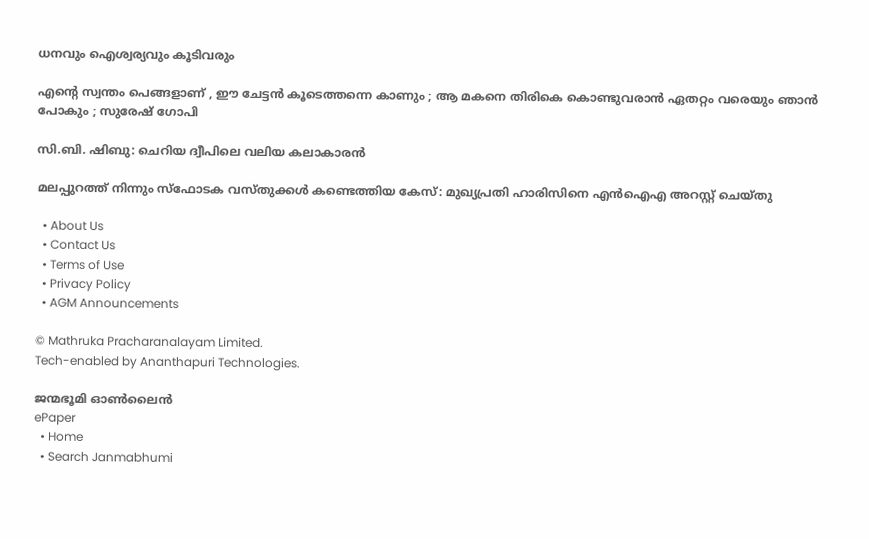ധനവും ഐശ്വര്യവും കൂടിവരും

എന്റെ സ്വന്തം പെങ്ങളാണ് , ഈ ചേട്ടൻ കൂടെത്തന്നെ കാണും ; ആ മകനെ തിരികെ കൊണ്ടുവരാൻ ഏതറ്റം വരെയും ഞാൻ പോകും ; സുരേഷ് ഗോപി

സി.ബി. ഷിബു: ചെറിയ ദ്വീപിലെ വലിയ കലാകാരന്‍

മലപ്പുറത്ത് നിന്നും സ്‌ഫോടക വസ്തുക്കള്‍ കണ്ടെത്തിയ കേസ്: മുഖ്യപ്രതി ഹാരിസിനെ എന്‍ഐഎ അറസ്റ്റ് ചെയ്തു

  • About Us
  • Contact Us
  • Terms of Use
  • Privacy Policy
  • AGM Announcements

© Mathruka Pracharanalayam Limited.
Tech-enabled by Ananthapuri Technologies.

ജന്മഭൂമി ഓണ്‍ലൈന്‍
ePaper
  • Home
  • Search Janmabhumi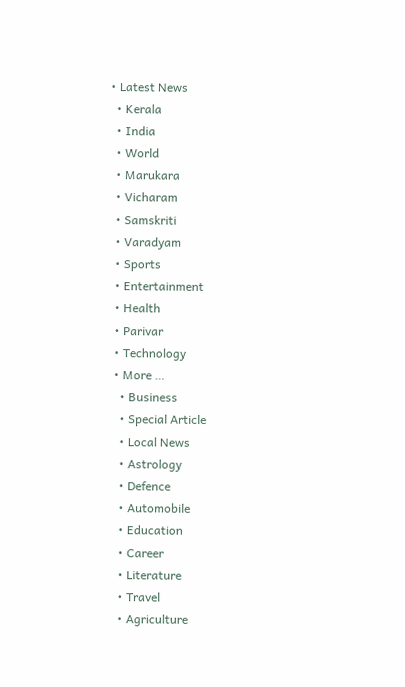• Latest News
  • Kerala
  • India
  • World
  • Marukara
  • Vicharam
  • Samskriti
  • Varadyam
  • Sports
  • Entertainment
  • Health
  • Parivar
  • Technology
  • More …
    • Business
    • Special Article
    • Local News
    • Astrology
    • Defence
    • Automobile
    • Education
    • Career
    • Literature
    • Travel
    • Agriculture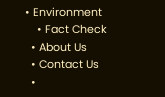• Environment
    • Fact Check
  • About Us
  • Contact Us
  •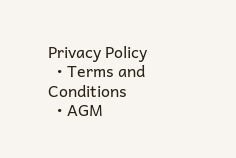Privacy Policy
  • Terms and Conditions
  • AGM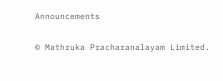Announcements

© Mathruka Pracharanalayam Limited.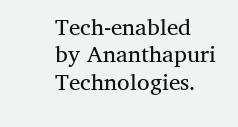Tech-enabled by Ananthapuri Technologies.